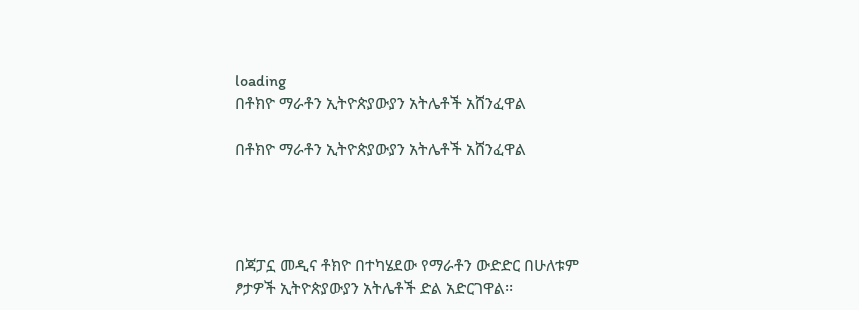loading
በቶክዮ ማራቶን ኢትዮጵያውያን አትሌቶች አሸንፈዋል

በቶክዮ ማራቶን ኢትዮጵያውያን አትሌቶች አሸንፈዋል




በጃፓኗ መዲና ቶክዮ በተካሄደው የማራቶን ውድድር በሁለቱም ፆታዎች ኢትዮጵያውያን አትሌቶች ድል አድርገዋል፡፡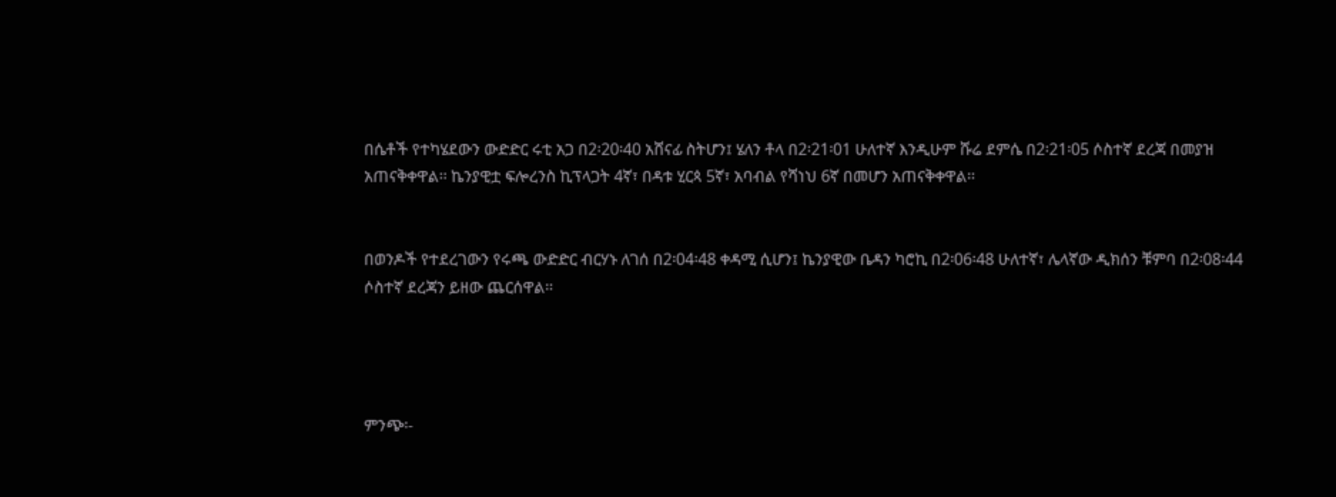በሴቶች የተካሄደውን ውድድር ሩቲ አጋ በ2፡20፡40 አሸናፊ ስትሆን፤ ሄለን ቶላ በ2፡21፡01 ሁለተኛ እንዲሁም ሹሬ ደምሴ በ2፡21፡05 ሶስተኛ ደረጃ በመያዝ አጠናቅቀዋል፡፡ ኬንያዊቷ ፍሎረንስ ኪፕላጋት 4ኛ፣ በዳቱ ሂርጳ 5ኛ፣ አባብል የሻነህ 6ኛ በመሆን አጠናቅቀዋል፡፡


በወንዶች የተደረገውን የሩጫ ውድድር ብርሃኑ ለገሰ በ2፡04፡48 ቀዳሚ ሲሆን፤ ኬንያዊው ቤዳን ካሮኪ በ2፡06፡48 ሁለተኛ፣ ሌላኛው ዲክሰን ቹምባ በ2፡08፡44 ሶስተኛ ደረጃን ይዘው ጨርሰዋል፡፡




ምንጭ፡-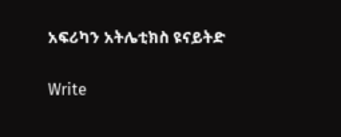አፍሪካን አትሌቲክስ ዩናይትድ

Write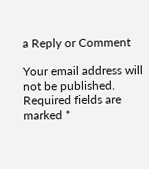a Reply or Comment

Your email address will not be published. Required fields are marked *